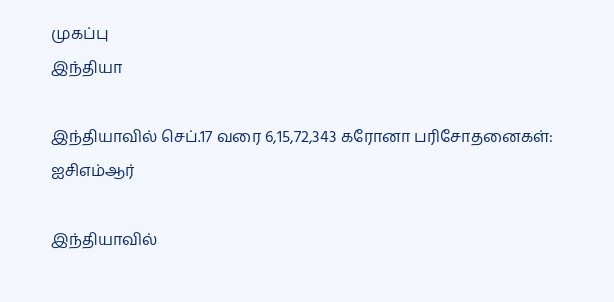முகப்பு
இந்தியா

இந்தியாவில் செப்.17 வரை 6,15,72,343 கரோனா பரிசோதனைகள்: ஐசிஎம்ஆர்

இந்தியாவில்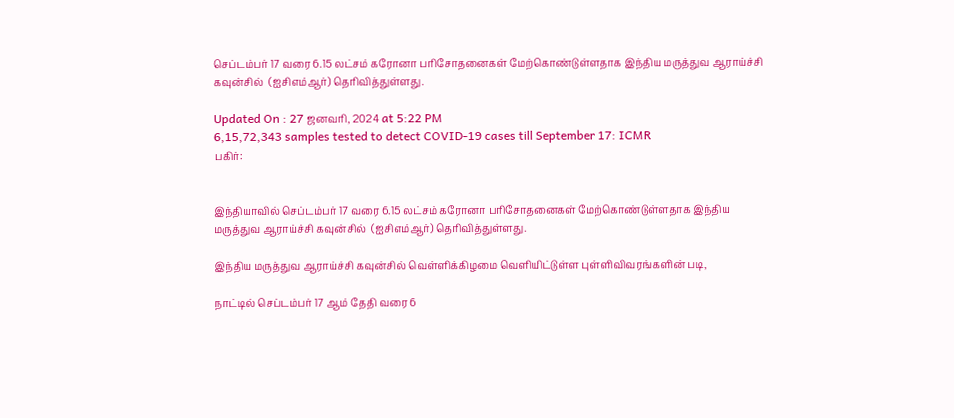செப்டம்பர் 17 வரை 6.15 லட்சம் கரோனா பரிசோதனைகள் மேற்கொண்டுள்ளதாக இந்திய மருத்துவ ஆராய்ச்சி கவுன்சில்  (ஐசிஎம்ஆர்) தெரிவித்துள்ளது.

Updated On : 27 ஜனவரி, 2024 at 5:22 PM
6,15,72,343 samples tested to detect COVID-19 cases till September 17: ICMR
பகிர்:


இந்தியாவில் செப்டம்பர் 17 வரை 6.15 லட்சம் கரோனா பரிசோதனைகள் மேற்கொண்டுள்ளதாக இந்திய மருத்துவ ஆராய்ச்சி கவுன்சில்  (ஐசிஎம்ஆர்) தெரிவித்துள்ளது.

இந்திய மருத்துவ ஆராய்ச்சி கவுன்சில் வெள்ளிக்கிழமை வெளியிட்டுள்ள புள்ளிவிவரங்களின் படி,

நாட்டில் செப்டம்பர் 17 ஆம் தேதி வரை 6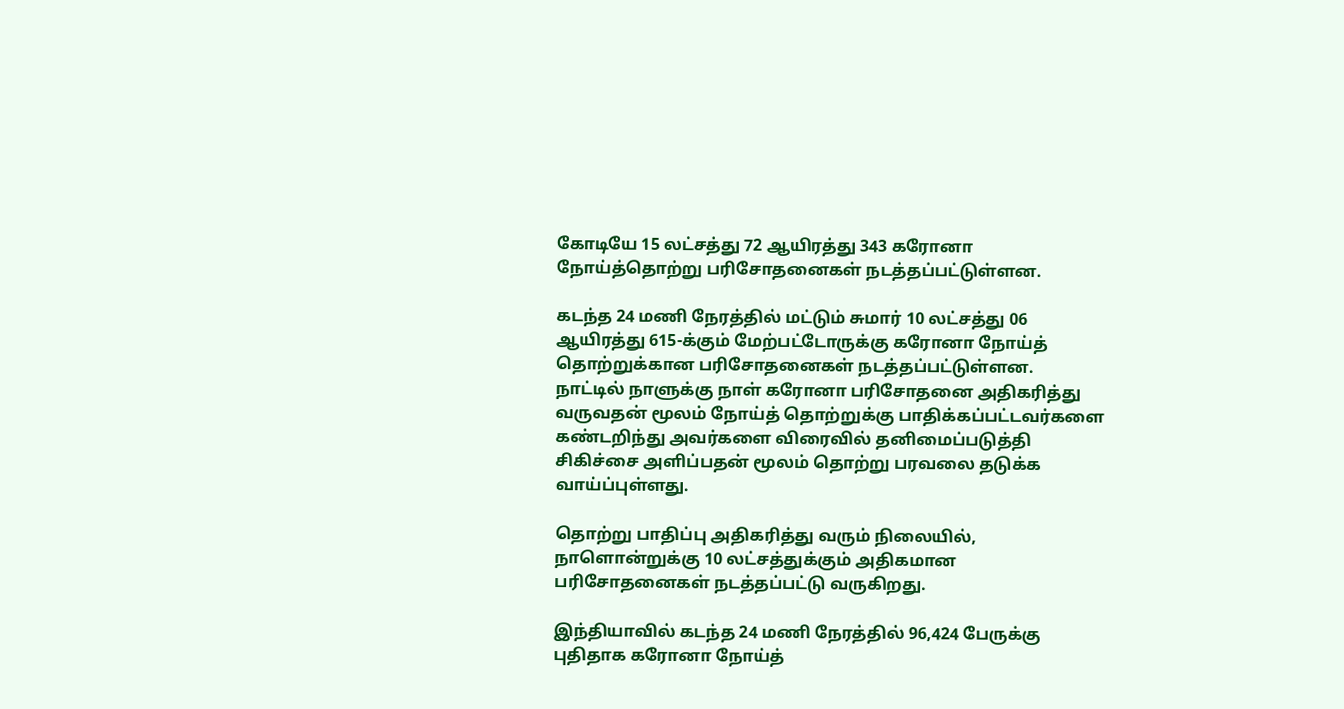கோடியே 15 லட்சத்து 72 ஆயிரத்து 343 கரோனா நோய்த்தொற்று பரிசோதனைகள் நடத்தப்பட்டுள்ளன.

கடந்த 24 மணி நேரத்தில் மட்டும் சுமார் 10 லட்சத்து 06 ஆயிரத்து 615-க்கும் மேற்பட்டோருக்கு கரோனா நோய்த் தொற்றுக்கான பரிசோதனைகள் நடத்தப்பட்டுள்ளன.
நாட்டில் நாளுக்கு நாள் கரோனா பரிசோதனை அதிகரித்து வருவதன் மூலம் நோய்த் தொற்றுக்கு பாதிக்கப்பட்டவர்களை கண்டறிந்து அவர்களை விரைவில் தனிமைப்படுத்தி சிகிச்சை அளிப்பதன் மூலம் தொற்று பரவலை தடுக்க வாய்ப்புள்ளது.

தொற்று பாதிப்பு அதிகரித்து வரும் நிலையில், நாளொன்றுக்கு 10 லட்சத்துக்கும் அதிகமான பரிசோதனைகள் நடத்தப்பட்டு வருகிறது.

இந்தியாவில் கடந்த 24 மணி நேரத்தில் 96,424 பேருக்கு புதிதாக கரோனா நோய்த்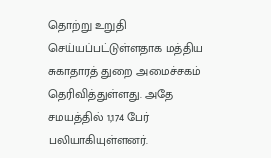தொற்று உறுதி செய்யப்பட்டுள்ளதாக மத்திய சுகாதாரத் துறை அமைச்சகம் தெரிவித்துள்ளது. அதே சமயத்தில் 1,174 பேர் பலியாகியுள்ளனர்.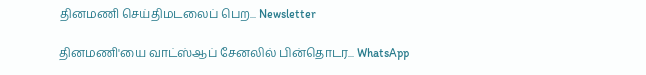தினமணி செய்திமடலைப் பெற... Newsletter

தினமணி'யை வாட்ஸ்ஆப் சேனலில் பின்தொடர... WhatsApp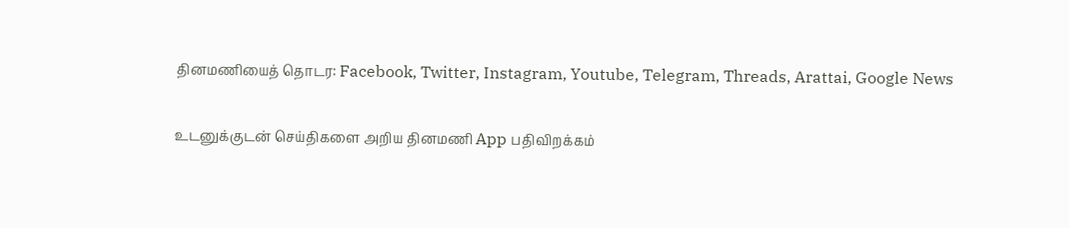தினமணியைத் தொடர: Facebook, Twitter, Instagram, Youtube, Telegram, Threads, Arattai, Google News

உடனுக்குடன் செய்திகளை அறிய தினமணி App பதிவிறக்கம்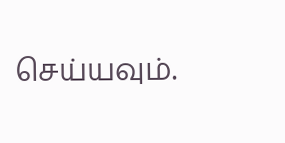செய்யவும்.